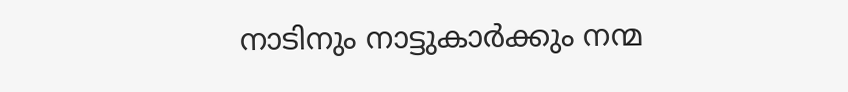നാടിനും നാട്ടുകാര്‍ക്കും നന്മ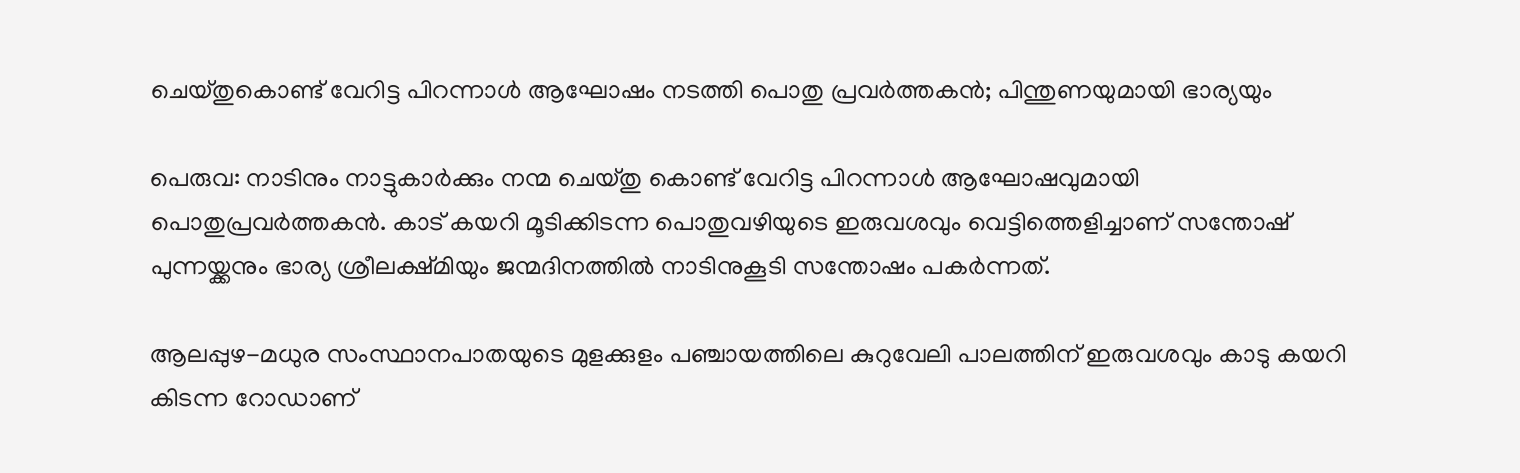ചെയ്തുകൊണ്ട് വേറിട്ട പിറന്നാൾ ആഘോഷം നടത്തി പൊതു പ്രവർത്തകൻ; പിന്തുണയുമായി ഭാര്യയും

പെരുവ: നാടിനും നാട്ടുകാര്‍ക്കും നന്മ ചെയ്തു കൊണ്ട് വേറിട്ട പിറന്നാള്‍ ആഘോഷവുമായി പൊതുപ്രവര്‍ത്തകന്‍. കാട് കയറി മൂടിക്കിടന്ന പൊതുവഴിയുടെ ഇരുവശവും വെട്ടിത്തെളിച്ചാണ് സന്തോഷ് പുന്നയ്ക്കനും ഭാര്യ ശ്രീലക്ഷ്മിയും ജന്മദിനത്തില്‍ നാടിനുകൂടി സന്തോഷം പകര്‍ന്നത്.

ആലപ്പുഴ-മധുര സംസ്ഥാനപാതയുടെ മുളക്കുളം പഞ്ചായത്തിലെ കുറുവേലി പാലത്തിന് ഇരുവശവും കാടു കയറി കിടന്ന റോഡാണ്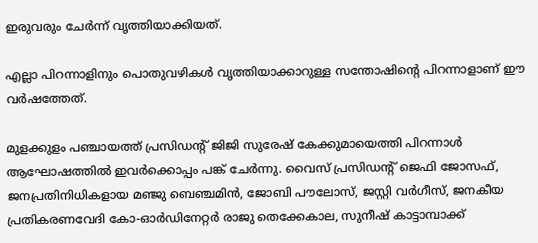ഇരുവരും ചേര്‍ന്ന് വൃത്തിയാക്കിയത്.

എല്ലാ പിറന്നാളിനും പൊതുവഴികള്‍ വൃത്തിയാക്കാറുള്ള സന്തോഷിന്‍റെ പിറന്നാളാണ് ഈ വര്‍ഷത്തേത്.

മുളക്കുളം പഞ്ചായത്ത് പ്രസിഡന്‍റ് ജിജി സുരേഷ് കേക്കുമായെത്തി പിറന്നാള്‍ ആഘോഷത്തില്‍ ഇവര്‍ക്കൊപ്പം പങ്ക് ചേര്‍ന്നു. വൈസ് പ്രസിഡന്‍റ് ജെഫി ജോസഫ്, ജനപ്രതിനിധികളായ മഞ്ജു ബെഞ്ചമിന്‍, ജോബി പൗലോസ്, ജസ്റ്റി വര്‍ഗീസ്, ജനകീയ പ്രതികരണവേദി കോ-ഓർഡിനേറ്റർ രാജു തെക്കേകാല, സുനീഷ് കാട്ടാമ്പാക്ക്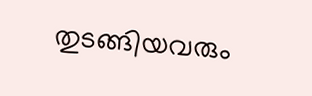തുടങ്ങിയവരും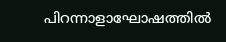പിറന്നാളാഘോഷത്തില്‍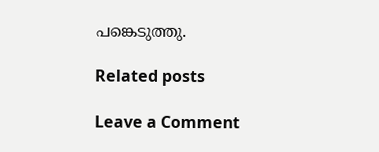പങ്കെടുത്തു.

Related posts

Leave a Comment